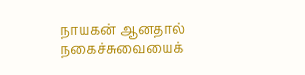நாயகன் ஆனதால் நகைச்சுவையைக்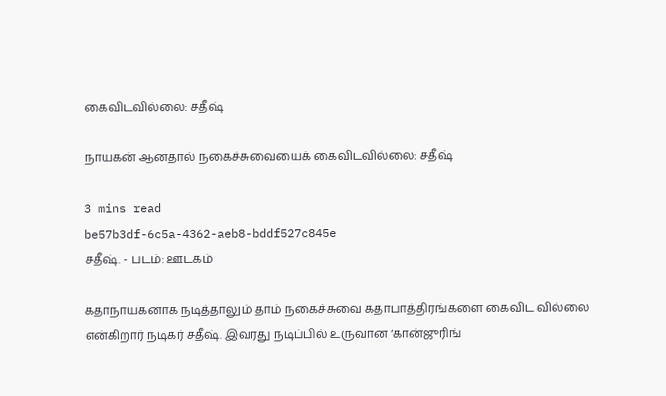கைவிடவில்லை: சதீஷ்

நாயகன் ஆனதால் நகைச்சுவையைக் கைவிடவில்லை: சதீஷ்

3 mins read
be57b3df-6c5a-4362-aeb8-bddf527c845e
சதீஷ். - படம்: ஊடகம்

கதாநாயகனாக நடித்தாலும் தாம் நகைச்சுவை கதாபாத்திரங்களை கைவிட வில்லை என்கிறார் நடிகர் சதீஷ். இவரது நடிப்பில் உருவான ‘கான்ஜுரிங்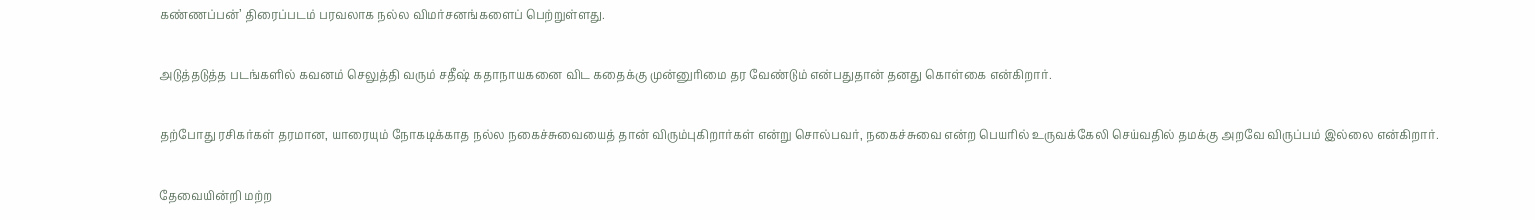கண்ணப்பன்’ திரைப்படம் பரவலாக நல்ல விமர்சனங்களைப் பெற்றுள்ளது.

அடுத்தடுத்த படங்களில் கவனம் செலுத்தி வரும் சதீஷ் கதாநாயகனை விட கதைக்கு முன்னுரிமை தர வேண்டும் என்பதுதான் தனது கொள்கை என்கிறார்.

தற்போது ரசிகர்கள் தரமான, யாரையும் நோகடிக்காத நல்ல நகைச்சுவையைத் தான் விரும்புகிறார்கள் என்று சொல்பவர், நகைச்சுவை என்ற பெயரில் உருவக்கேலி செய்வதில் தமக்கு அறவே விருப்பம் இல்லை என்கிறார்.

தேவையின்றி மற்ற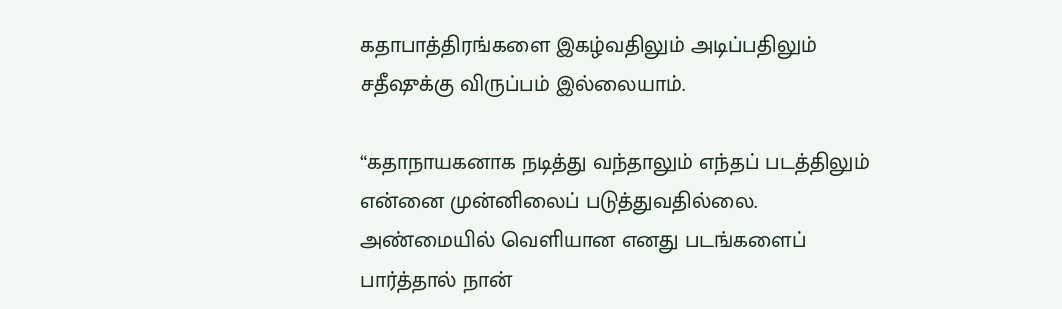கதாபாத்திரங்களை இகழ்வதிலும் அடிப்பதிலும் சதீஷுக்கு விருப்பம் இல்லையாம்.

“கதாநாயகனாக நடித்து வந்தாலும் எந்தப் படத்திலும் என்னை முன்னிலைப் படுத்துவதில்லை. அண்மையில் வெளியான எனது படங்களைப் பார்த்தால் நான்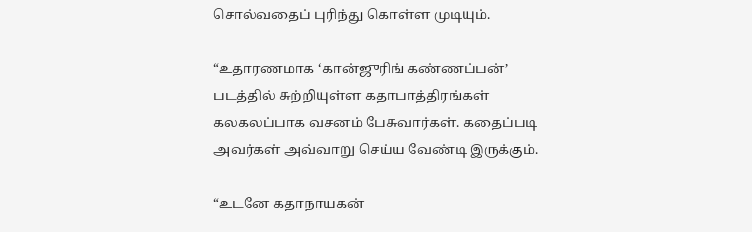சொல்வதைப் புரிந்து கொள்ள முடியும்.

“உதாரணமாக ‘கான்ஜுரிங் கண்ணப்பன்’ படத்தில் சுற்றியுள்ள கதாபாத்திரங்கள் கலகலப்பாக வசனம் பேசுவார்கள். கதைப்படி அவர்கள் அவ்வாறு செய்ய வேண்டி இருக்கும்.

“உடனே கதாநாயகன்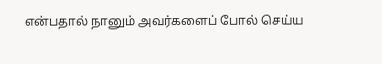என்பதால் நானும் அவர்களைப் போல் செய்ய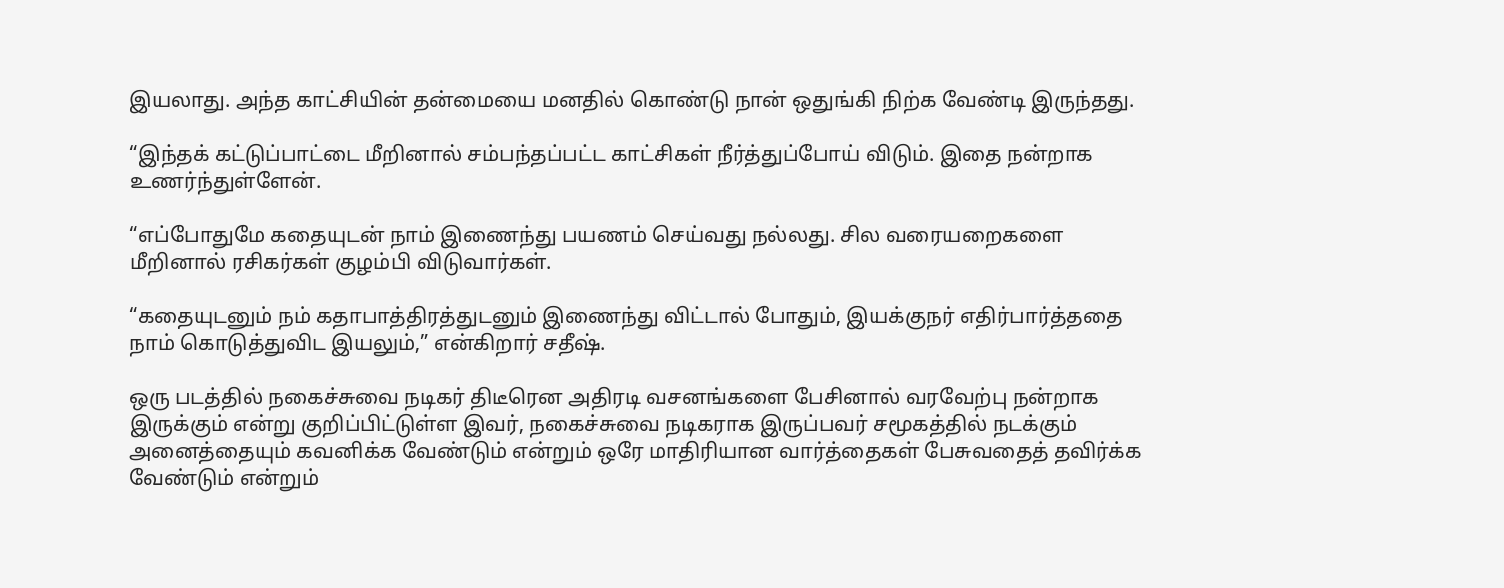இயலாது. அந்த காட்சியின் தன்மையை மனதில் கொண்டு நான் ஒதுங்கி நிற்க வேண்டி இருந்தது.

“இந்தக் கட்டுப்பாட்டை மீறினால் சம்பந்தப்பட்ட காட்சிகள் நீர்த்துப்போய் விடும். இதை நன்றாக உணர்ந்துள்ளேன்.

“எப்போதுமே கதையுடன் நாம் இணைந்து பயணம் செய்வது நல்லது. சில வரையறைகளை மீறினால் ரசிகர்கள் குழம்பி விடுவார்கள்.

“கதையுடனும் நம் கதாபாத்திரத்துடனும் இணைந்து விட்டால் போதும், இயக்குநர் எதிர்பார்த்ததை நாம் கொடுத்துவிட இயலும்,” என்கிறார் சதீஷ்.

ஒரு படத்தில் நகைச்சுவை நடிகர் திடீரென அதிரடி வசனங்களை பேசினால் வரவேற்பு நன்றாக இருக்கும் என்று குறிப்பிட்டுள்ள இவர், நகைச்சுவை நடிகராக இருப்பவர் சமூகத்தில் நடக்கும் அனைத்தையும் கவனிக்க வேண்டும் என்றும் ஒரே மாதிரியான வார்த்தைகள் பேசுவதைத் தவிர்க்க வேண்டும் என்றும்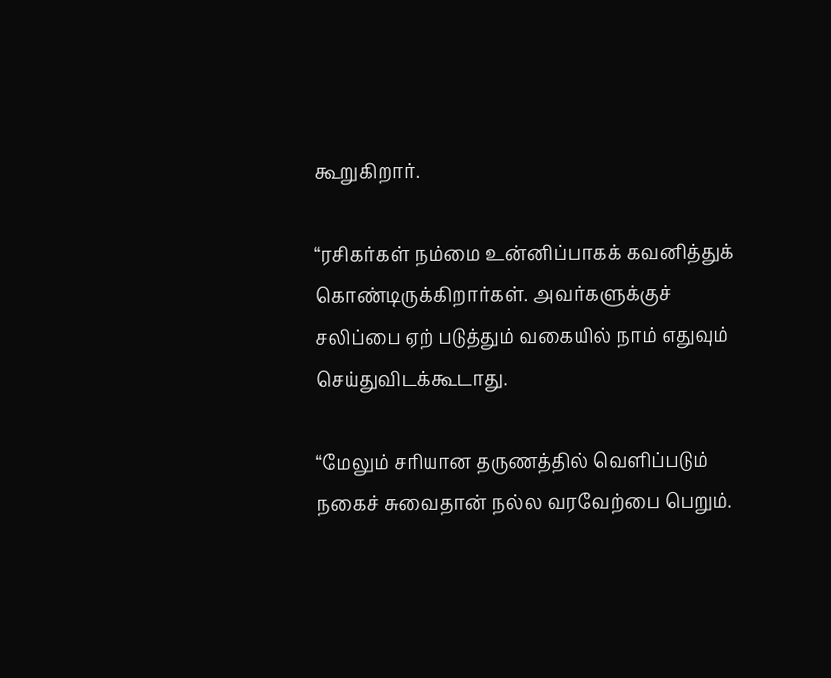கூறுகிறார்.

“ரசிகர்கள் நம்மை உன்னிப்பாகக் கவனித்துக் கொண்டிருக்கிறார்கள். அவர்களுக்குச் சலிப்பை ஏற் படுத்தும் வகையில் நாம் எதுவும் செய்துவிடக்கூடாது.

“மேலும் சரியான தருணத்தில் வெளிப்படும் நகைச் சுவைதான் நல்ல வரவேற்பை பெறும்.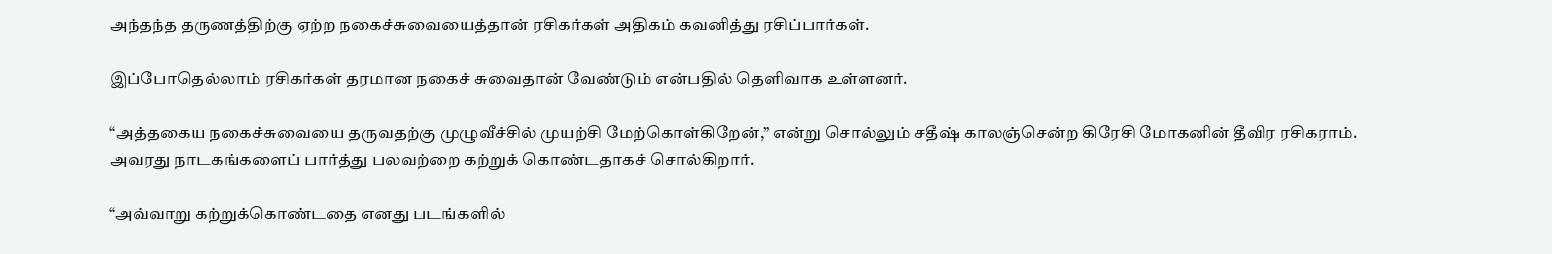அந்தந்த தருணத்திற்கு ஏற்ற நகைச்சுவையைத்தான் ரசிகர்கள் அதிகம் கவனித்து ரசிப்பார்கள்.

இப்போதெல்லாம் ரசிகர்கள் தரமான நகைச் சுவைதான் வேண்டும் என்பதில் தெளிவாக உள்ளனர்.

“அத்தகைய நகைச்சுவையை தருவதற்கு முழுவீச்சில் முயற்சி மேற்கொள்கிறேன்,” என்று சொல்லும் சதீஷ் காலஞ்சென்ற கிரேசி மோகனின் தீவிர ரசிகராம். அவரது நாடகங்களைப் பார்த்து பலவற்றை கற்றுக் கொண்டதாகச் சொல்கிறார்.

“அவ்வாறு கற்றுக்கொண்டதை எனது படங்களில்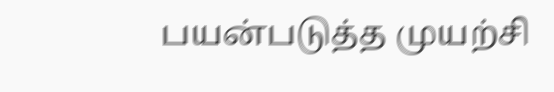பயன்படுத்த முயற்சி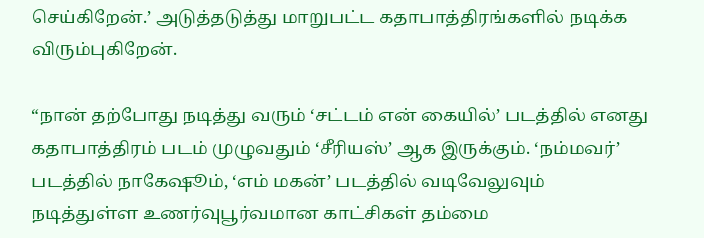செய்கிறேன்.’ அடுத்தடுத்து மாறுபட்ட கதாபாத்திரங்களில் நடிக்க விரும்புகிறேன்.

“நான் தற்போது நடித்து வரும் ‘சட்டம் என் கையில்’ படத்தில் எனது கதாபாத்திரம் படம் முழுவதும் ‘சீரியஸ்’ ஆக இருக்கும். ‘நம்மவர்’ படத்தில் நாகேஷூம், ‘எம் மகன்’ படத்தில் வடிவேலுவும் நடித்துள்ள உணர்வுபூர்வமான காட்சிகள் தம்மை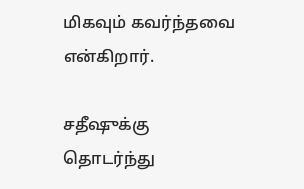மிகவும் கவர்ந்தவை என்கிறார்.

சதீஷுக்கு தொடர்ந்து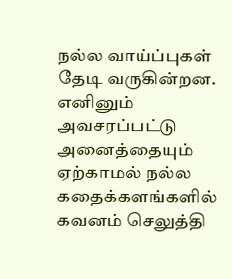நல்ல வாய்ப்புகள் தேடி வருகின்றன. எனினும் அவசரப்பட்டு அனைத்தையும் ஏற்காமல் நல்ல கதைக்களங்களில் கவனம் செலுத்தி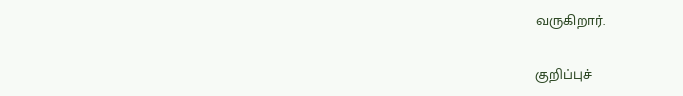வருகிறார்.

குறிப்புச்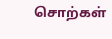சொற்கள்